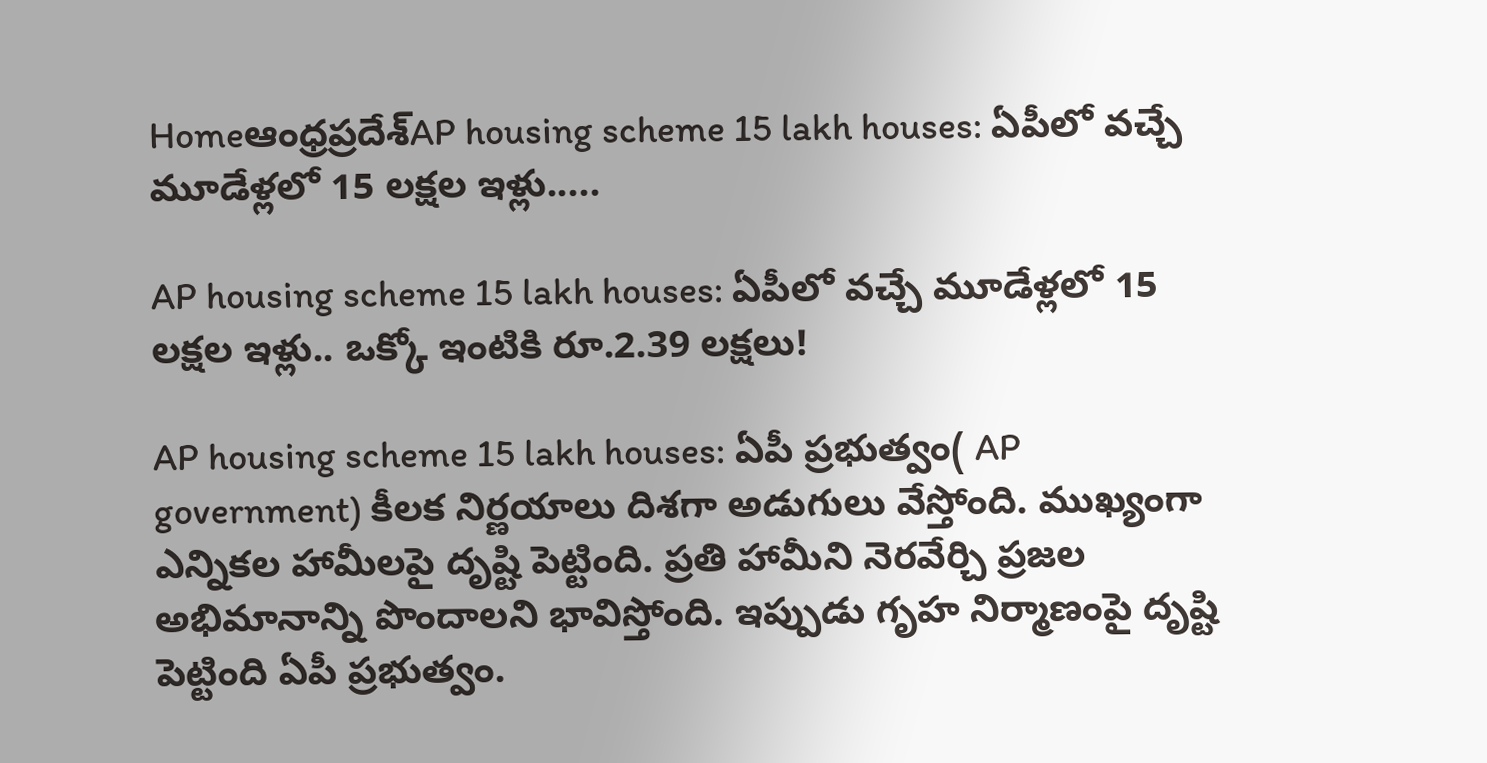Homeఆంధ్రప్రదేశ్‌AP housing scheme 15 lakh houses: ఏపీలో వచ్చే మూడేళ్లలో 15 లక్షల ఇళ్లు.....

AP housing scheme 15 lakh houses: ఏపీలో వచ్చే మూడేళ్లలో 15 లక్షల ఇళ్లు.. ఒక్కో ఇంటికి రూ.2.39 లక్షలు!

AP housing scheme 15 lakh houses: ఏపీ ప్రభుత్వం( AP government) కీలక నిర్ణయాలు దిశగా అడుగులు వేస్తోంది. ముఖ్యంగా ఎన్నికల హామీలపై దృష్టి పెట్టింది. ప్రతి హామీని నెరవేర్చి ప్రజల అభిమానాన్ని పొందాలని భావిస్తోంది. ఇప్పుడు గృహ నిర్మాణంపై దృష్టి పెట్టింది ఏపీ ప్రభుత్వం.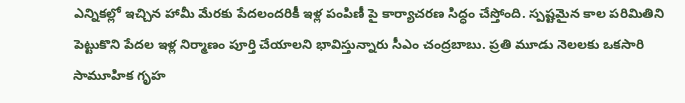ఎన్నికల్లో ఇచ్చిన హామీ మేరకు పేదలందరికీ ఇళ్ల పంపిణీ పై కార్యాచరణ సిద్ధం చేస్తోంది. స్పష్టమైన కాల పరిమితిని పెట్టుకొని పేదల ఇళ్ల నిర్మాణం పూర్తి చేయాలని భావిస్తున్నారు సీఎం చంద్రబాబు. ప్రతి మూడు నెలలకు ఒకసారి సామూహిక గృహ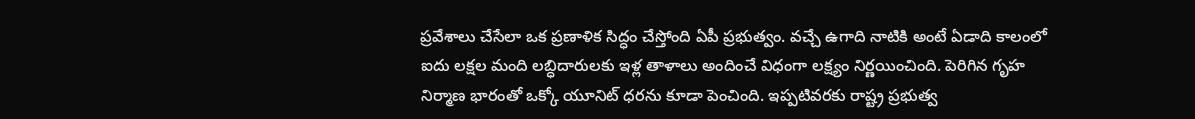ప్రవేశాలు చేసేలా ఒక ప్రణాళిక సిద్ధం చేస్తోంది ఏపీ ప్రభుత్వం. వచ్చే ఉగాది నాటికి అంటే ఏడాది కాలంలో ఐదు లక్షల మంది లబ్ధిదారులకు ఇళ్ల తాళాలు అందించే విధంగా లక్ష్యం నిర్ణయించింది. పెరిగిన గృహ నిర్మాణ భారంతో ఒక్కో యూనిట్ ధరను కూడా పెంచింది. ఇప్పటివరకు రాష్ట్ర ప్రభుత్వ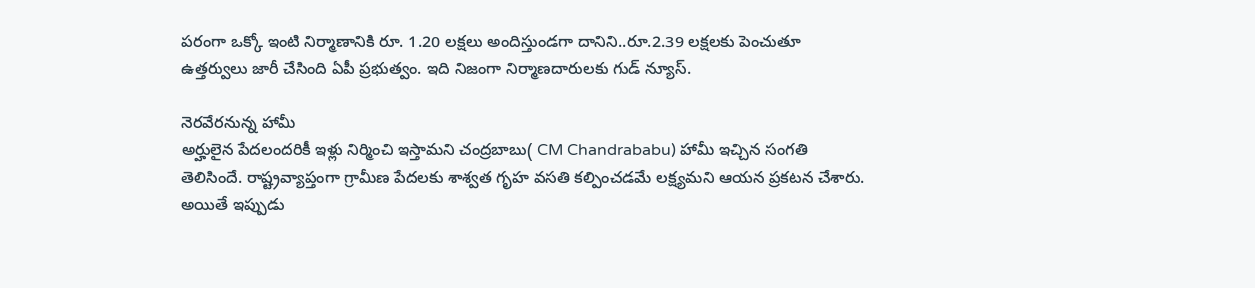పరంగా ఒక్కో ఇంటి నిర్మాణానికి రూ. 1.20 లక్షలు అందిస్తుండగా దానిని..రూ.2.39 లక్షలకు పెంచుతూ ఉత్తర్వులు జారీ చేసింది ఏపీ ప్రభుత్వం. ఇది నిజంగా నిర్మాణదారులకు గుడ్ న్యూస్.

నెరవేరనున్న హామీ
అర్హులైన పేదలందరికీ ఇళ్లు నిర్మించి ఇస్తామని చంద్రబాబు( CM Chandrababu) హామీ ఇచ్చిన సంగతి తెలిసిందే. రాష్ట్రవ్యాప్తంగా గ్రామీణ పేదలకు శాశ్వత గృహ వసతి కల్పించడమే లక్ష్యమని ఆయన ప్రకటన చేశారు. అయితే ఇప్పుడు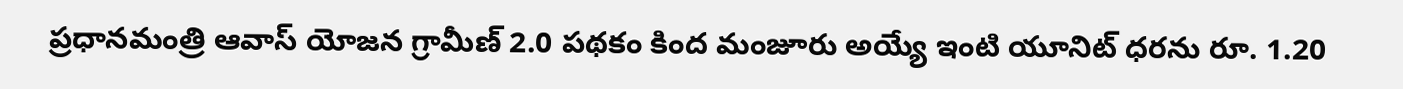ప్రధానమంత్రి ఆవాస్ యోజన గ్రామీణ్ 2.0 పథకం కింద మంజూరు అయ్యే ఇంటి యూనిట్ ధరను రూ. 1.20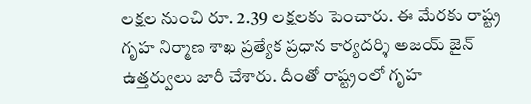లక్షల నుంచి రూ. 2.39 లక్షలకు పెంచారు. ఈ మేరకు రాష్ట్ర గృహ నిర్మాణ శాఖ ప్రత్యేక ప్రధాన కార్యదర్శి అజయ్ జైన్ ఉత్తర్వులు జారీ చేశారు. దీంతో రాష్ట్రంలో గృహ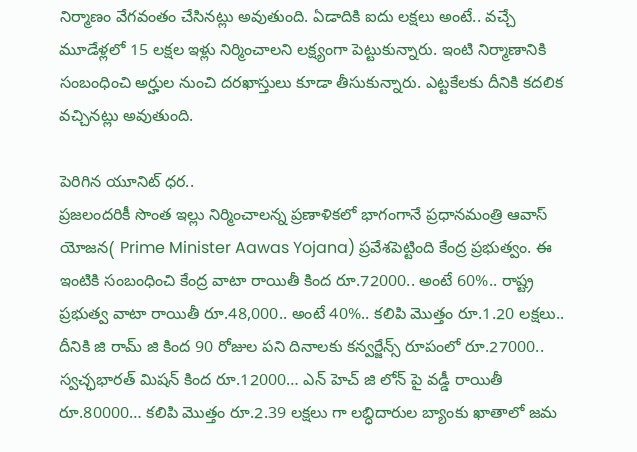నిర్మాణం వేగవంతం చేసినట్లు అవుతుంది. ఏడాదికి ఐదు లక్షలు అంటే.. వచ్చే మూడేళ్లలో 15 లక్షల ఇళ్లు నిర్మించాలని లక్ష్యంగా పెట్టుకున్నారు. ఇంటి నిర్మాణానికి సంబంధించి అర్హుల నుంచి దరఖాస్తులు కూడా తీసుకున్నారు. ఎట్టకేలకు దీనికి కదలిక వచ్చినట్లు అవుతుంది.

పెరిగిన యూనిట్ ధర..
ప్రజలందరికీ సొంత ఇల్లు నిర్మించాలన్న ప్రణాళికలో భాగంగానే ప్రధానమంత్రి ఆవాస్ యోజన( Prime Minister Aawas Yojana) ప్రవేశపెట్టింది కేంద్ర ప్రభుత్వం. ఈ ఇంటికి సంబంధించి కేంద్ర వాటా రాయితీ కింద రూ.72000.. అంటే 60%.. రాష్ట్ర ప్రభుత్వ వాటా రాయితీ రూ.48,000.. అంటే 40%.. కలిపి మొత్తం రూ.1.20 లక్షలు.. దీనికి జి రామ్ జి కింద 90 రోజుల పని దినాలకు కన్వర్జేన్స్ రూపంలో రూ.27000.. స్వచ్ఛభారత్ మిషన్ కింద రూ.12000… ఎన్ హెచ్ జి లోన్ పై వడ్డీ రాయితీ రూ.80000… కలిపి మొత్తం రూ.2.39 లక్షలు గా లబ్ధిదారుల బ్యాంకు ఖాతాలో జమ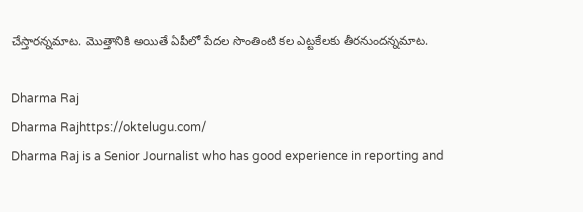చేస్తారన్నమాట. మొత్తానికి అయితే ఏపీలో పేదల సొంతింటి కల ఎట్టకేలకు తీరనుందన్నమాట.

Dharma Raj
Dharma Rajhttps://oktelugu.com/
Dharma Raj is a Senior Journalist who has good experience in reporting and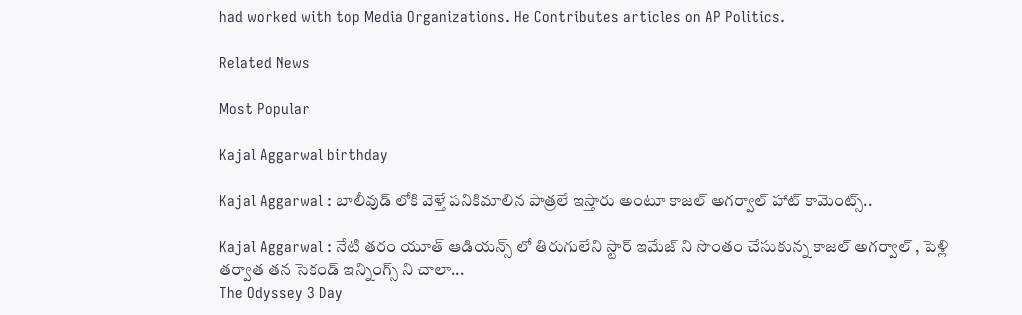had worked with top Media Organizations. He Contributes articles on AP Politics.

Related News

Most Popular

Kajal Aggarwal birthday

Kajal Aggarwal : బాలీవుడ్ లోకి వెళ్తే పనికిమాలిన పాత్రలే ఇస్తారు అంటూ కాజల్ అగర్వాల్ హాట్ కామెంట్స్..

Kajal Aggarwal : నేటి తరం యూత్ ఆడియన్స్ లో తిరుగులేని స్టార్ ఇమేజ్ ని సొంతం చేసుకున్న కాజల్ అగర్వాల్ , పెళ్లి తర్వాత తన సెకండ్ ఇన్నింగ్స్ ని చాలా...
The Odyssey 3 Day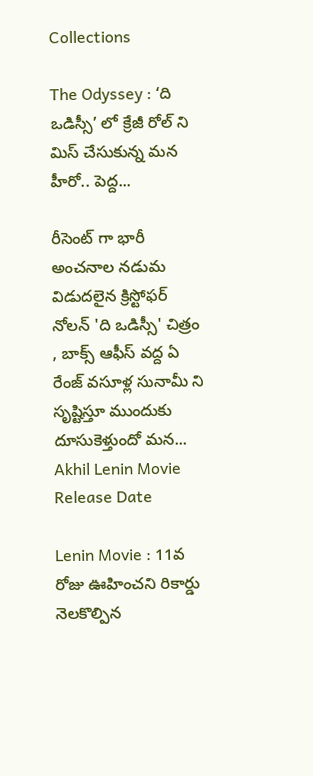Collections

The Odyssey : ‘ది ఒడిస్సీ’ లో క్రేజీ రోల్ ని మిస్ చేసుకున్న మన హీరో.. పెద్ద...

రీసెంట్ గా భారీ అంచనాల నడుమ విడుదలైన క్రిస్టోఫర్ నోలన్ 'ది ఒడిస్సీ' చిత్రం , బాక్స్ ఆఫీస్ వద్ద ఏ రేంజ్ వసూళ్ల సునామీ ని సృష్టిస్తూ ముందుకు దూసుకెళ్తుందో మన...
Akhil Lenin Movie Release Date

Lenin Movie : 11వ రోజు ఊహించని రికార్డు నెలకొల్పిన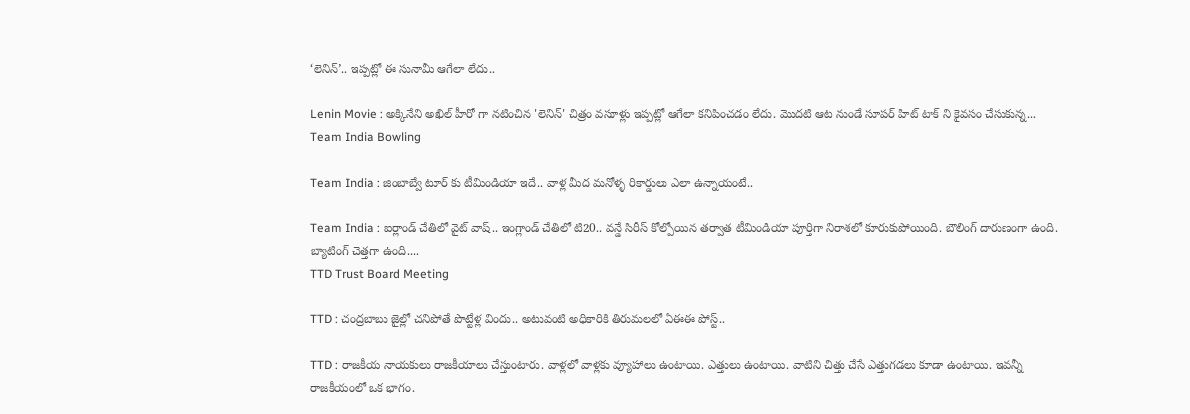‘లెనిన్’.. ఇప్పట్లో ఈ సునామీ ఆగేలా లేదు..

Lenin Movie : అక్కినేని అఖిల్ హీరో గా నటించిన 'లెనిన్' చిత్రం వసూళ్లు ఇప్పట్లో ఆగేలా కనిపించడం లేదు. మొదటి ఆట నుండే సూపర్ హిట్ టాక్ ని కైవసం చేసుకున్న...
Team India Bowling

Team India : జింబాబ్వే టూర్ కు టీమిండియా ఇదే.. వాళ్ల మీద మనోళ్ళ రికార్డులు ఎలా ఉన్నాయంటే..

Team India : ఐర్లాండ్ చేతిలో వైట్ వాష్.. ఇంగ్లాండ్ చేతిలో టి20.. వన్డే సిరీస్ కోల్పోయిన తర్వాత టీమిండియా పూర్తిగా నిరాశలో కూరుకుపోయింది. బౌలింగ్ దారుణంగా ఉంది. బ్యాటింగ్ చెత్తగా ఉంది....
TTD Trust Board Meeting

TTD : చంద్రబాబు జైల్లో చనిపోతే పొట్టేళ్ల విందు.. అటువంటి అధికారికి తిరుమలలో ఏఈఈ పోస్ట్..

TTD : రాజకీయ నాయకులు రాజకీయాలు చేస్తుంటారు. వాళ్లలో వాళ్లకు వ్యూహాలు ఉంటాయి. ఎత్తులు ఉంటాయి. వాటిని చిత్తు చేసే ఎత్తుగడలు కూడా ఉంటాయి. ఇవన్నీ రాజకీయంలో ఒక భాగం.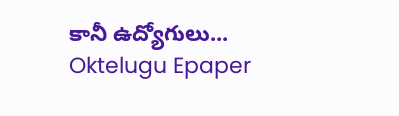కానీ ఉద్యోగులు...
Oktelugu Epaper